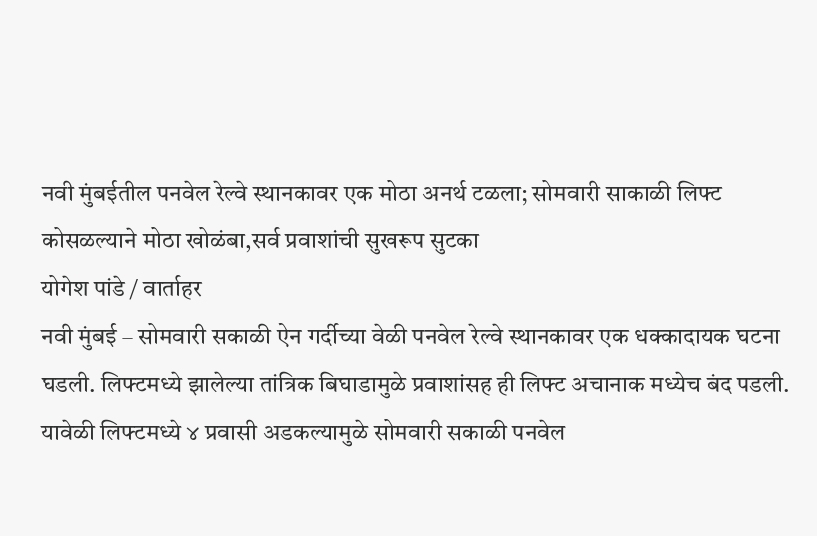नवी मुंबईतील पनवेल रेल्वे स्थानकावर एक मोठा अनर्थ टळला; सोमवारी साकाळी लिफ्ट कोसळल्याने मोठा खोळंबा,सर्व प्रवाशांची सुखरूप सुटका
योगेश पांडे / वार्ताहर
नवी मुंबई – सोमवारी सकाळी ऐन गर्दीच्या वेळी पनवेल रेल्वे स्थानकावर एक धक्कादायक घटना घडली. लिफ्टमध्ये झालेल्या तांत्रिक बिघाडामुळे प्रवाशांसह ही लिफ्ट अचानाक मध्येच बंद पडली. यावेळी लिफ्टमध्ये ४ प्रवासी अडकल्यामुळे सोमवारी सकाळी पनवेल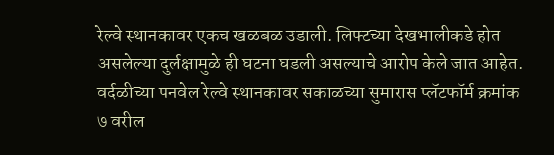रेल्वे स्थानकावर एकच खळबळ उडाली. लिफ्टच्या देखभालीकडे होत असलेल्या दुर्लक्षामुळे ही घटना घडली असल्याचे आरोप केले जात आहेत.
वर्दळीच्या पनवेल रेल्वे स्थानकावर सकाळच्या सुमारास प्लॅटफॉर्म क्रमांक ७ वरील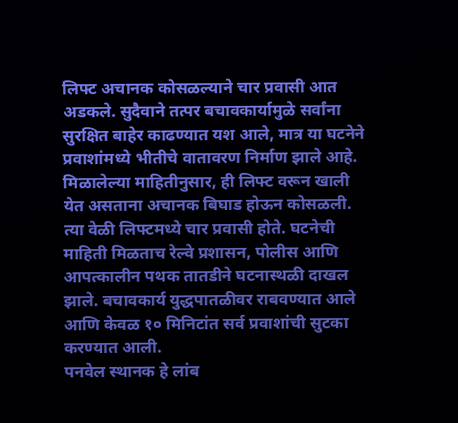लिफ्ट अचानक कोसळल्याने चार प्रवासी आत अडकले. सुदैवाने तत्पर बचावकार्यामुळे सर्वांना सुरक्षित बाहेर काढण्यात यश आले, मात्र या घटनेने प्रवाशांमध्ये भीतीचे वातावरण निर्माण झाले आहे. मिळालेल्या माहितीनुसार, ही लिफ्ट वरून खाली येत असताना अचानक बिघाड होऊन कोसळली. त्या वेळी लिफ्टमध्ये चार प्रवासी होते. घटनेची माहिती मिळताच रेल्वे प्रशासन, पोलीस आणि आपत्कालीन पथक तातडीने घटनास्थळी दाखल झाले. बचावकार्य युद्धपातळीवर राबवण्यात आले आणि केवळ १० मिनिटांत सर्व प्रवाशांची सुटका करण्यात आली.
पनवेल स्थानक हे लांब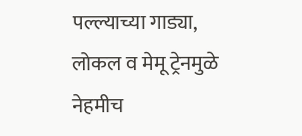पल्ल्याच्या गाड्या, लोकल व मेमू ट्रेनमुळे नेहमीच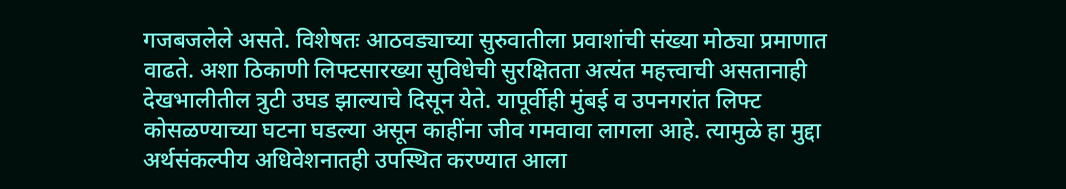गजबजलेले असते. विशेषतः आठवड्याच्या सुरुवातीला प्रवाशांची संख्या मोठ्या प्रमाणात वाढते. अशा ठिकाणी लिफ्टसारख्या सुविधेची सुरक्षितता अत्यंत महत्त्वाची असतानाही देखभालीतील त्रुटी उघड झाल्याचे दिसून येते. यापूर्वीही मुंबई व उपनगरांत लिफ्ट कोसळण्याच्या घटना घडल्या असून काहींना जीव गमवावा लागला आहे. त्यामुळे हा मुद्दा अर्थसंकल्पीय अधिवेशनातही उपस्थित करण्यात आला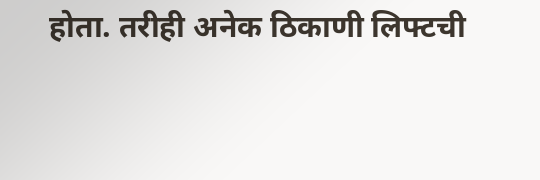होता. तरीही अनेक ठिकाणी लिफ्टची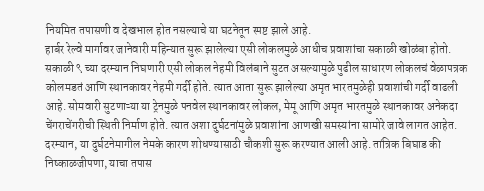नियमित तपासणी व देखभाल होत नसल्याचे या घटनेतून स्पष्ट झाले आहे.
हार्बर रेल्वे मार्गावर जानेवारी महिन्यात सुरू झालेल्या एसी लोकलमुळे आधीच प्रवाशांचा सकाळी खोळंबा होतो. सकाळी ९ च्या दरम्यान निघणारी एसी लोकल नेहमी विलंबाने सुटत असल्यामुळे पुढील साधारण लोकलचं वेळापत्रक कोलमडतं आणि स्थानकावर नेहमी गर्दी होते. त्यात आता सुरू झालेल्या अमृत भारतमुळेही प्रवाशांची गर्दी वाढली आहे. सोमवारी सुटणाऱ्या या ट्रेनमुळे पनवेल स्थानकावर लोकल, मेमू आणि अमृत भारतमुळे स्थानकावर अनेकदा चेंगराचेंगरीची स्थिती निर्माण होते. त्यात अशा दुर्घटनांमुळे प्रवाशांना आणखी समस्यांना सामोरे जावे लागत आहेत.
दरम्यान, या दुर्घटनेमागील नेमके कारण शोधण्यासाठी चौकशी सुरू करण्यात आली आहे. तांत्रिक बिघाड की निष्काळजीपणा, याचा तपास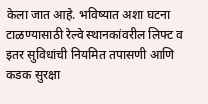केला जात आहे. भविष्यात अशा घटना टाळण्यासाठी रेल्वे स्थानकांवरील लिफ्ट व इतर सुविधांची नियमित तपासणी आणि कडक सुरक्षा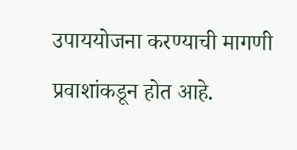उपाययोजना करण्याची मागणी प्रवाशांकडून होत आहे.